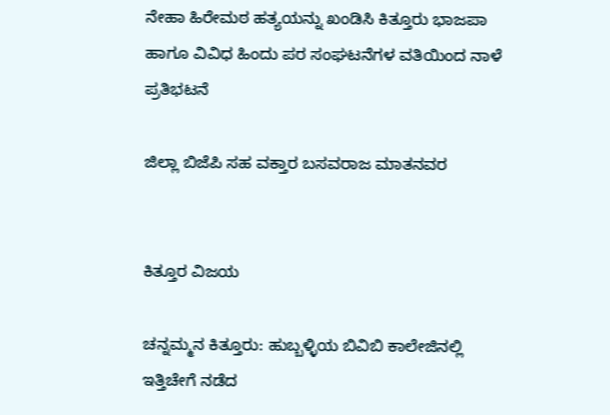ನೇಹಾ ಹಿರೇಮಠ ಹತ್ಯಯನ್ನು ಖಂಡಿಸಿ ಕಿತ್ತೂರು ಭಾಜಪಾ ಹಾಗೂ ವಿವಿಧ ಹಿಂದು ಪರ ಸಂಘಟನೆಗಳ ವತಿಯಿಂದ ನಾಳೆ ಪ್ರತಿಭಟನೆ

ಜಿಲ್ಲಾ ಬಿಜೆಪಿ ಸಹ ವಕ್ತಾರ ಬಸವರಾಜ ಮಾತನವರ


ಕಿತ್ತೂರ ವಿಜಯ

ಚನ್ನಮ್ಮನ ಕಿತ್ತೂರು: ಹುಬ್ಬಳ್ಳಿಯ ಬಿವಿಬಿ ಕಾಲೇಜಿನಲ್ಲಿ ಇತ್ತಿಚೇಗೆ ನಡೆದ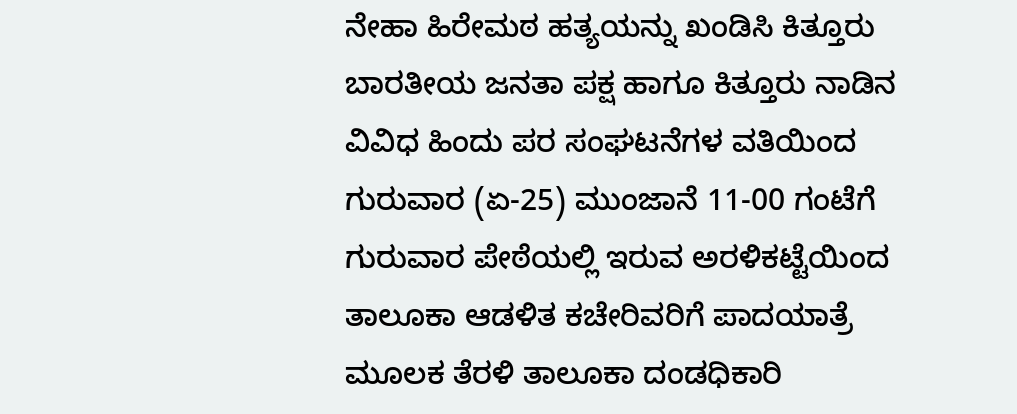ನೇಹಾ ಹಿರೇಮಠ ಹತ್ಯಯನ್ನು ಖಂಡಿಸಿ ಕಿತ್ತೂರು ಬಾರತೀಯ ಜನತಾ ಪಕ್ಷ ಹಾಗೂ ಕಿತ್ತೂರು ನಾಡಿನ ವಿವಿಧ ಹಿಂದು ಪರ ಸಂಘಟನೆಗಳ ವತಿಯಿಂದ ಗುರುವಾರ (ಏ-25) ಮುಂಜಾನೆ 11-00 ಗಂಟೆಗೆ ಗುರುವಾರ ಪೇಠೆಯಲ್ಲಿ ಇರುವ ಅರಳಿಕಟ್ಟೆಯಿಂದ ತಾಲೂಕಾ ಆಡಳಿತ ಕಚೇರಿವರಿಗೆ ಪಾದಯಾತ್ರೆ ಮೂಲಕ ತೆರಳಿ ತಾಲೂಕಾ ದಂಡಧಿಕಾರಿ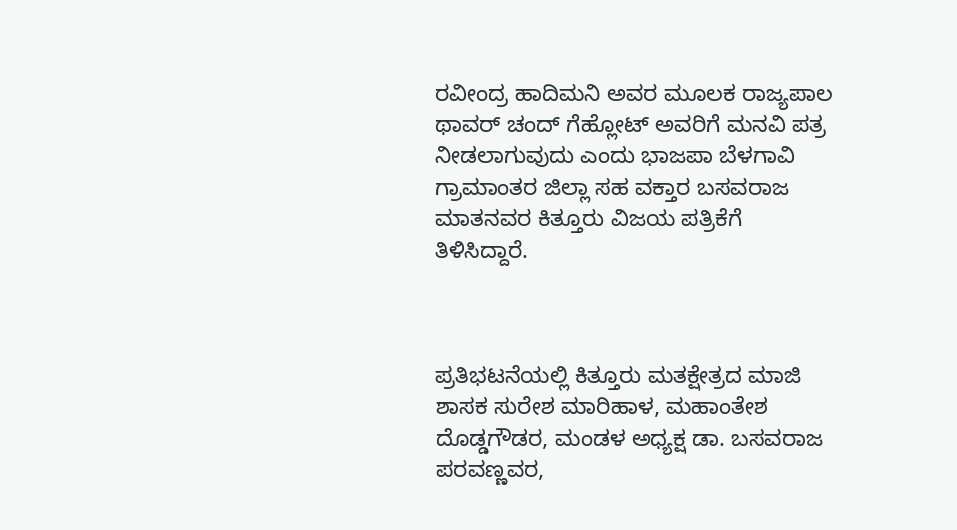ರವೀಂದ್ರ ಹಾದಿಮನಿ ಅವರ ಮೂಲಕ ರಾಜ್ಯಪಾಲ ಥಾವರ್‌ ಚಂದ್ ಗೆಹ್ಲೋಟ್‌ ಅವರಿಗೆ ಮನವಿ ಪತ್ರ ನೀಡಲಾಗುವುದು ಎಂದು ಭಾಜಪಾ ಬೆಳಗಾವಿ ಗ್ರಾಮಾಂತರ ಜಿಲ್ಲಾ ಸಹ ವಕ್ತಾರ ಬಸವರಾಜ ಮಾತನವರ ಕಿತ್ತೂರು ವಿಜಯ ಪತ್ರಿಕೆಗೆ ತಿಳಿಸಿದ್ದಾರೆ.



ಪ್ರತಿಭಟನೆಯಲ್ಲಿ ಕಿತ್ತೂರು ಮತಕ್ಷೇತ್ರದ ಮಾಜಿ ಶಾಸಕ ಸುರೇಶ ಮಾರಿಹಾಳ, ಮಹಾಂತೇಶ ದೊಡ್ಡಗೌಡರ, ಮಂಡಳ ಅಧ್ಯಕ್ಷ ಡಾ. ಬಸವರಾಜ ಪರವಣ್ಣವರ,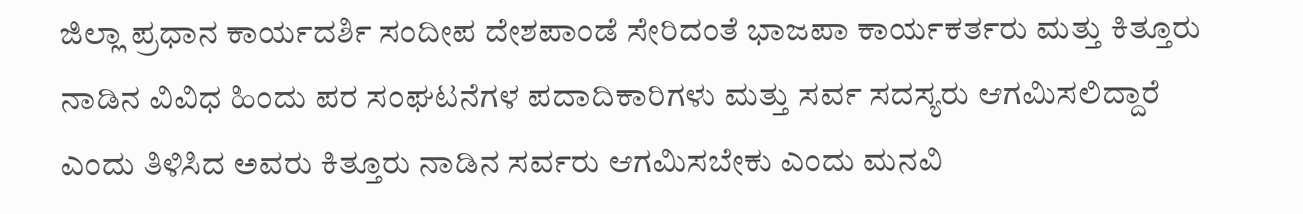ಜಿಲ್ಲಾ ಪ್ರಧಾನ ಕಾರ್ಯದರ್ಶಿ ಸಂದೀಪ ದೇಶಪಾಂಡೆ ಸೇರಿದಂತೆ ಭಾಜಪಾ ಕಾರ್ಯಕರ್ತರು ಮತ್ತು ಕಿತ್ತೂರು ನಾಡಿನ ವಿವಿಧ ಹಿಂದು ಪರ ಸಂಘಟನೆಗಳ ಪದಾದಿಕಾರಿಗಳು ಮತ್ತು ಸರ್ವ ಸದಸ್ಯರು ಆಗಮಿಸಲಿದ್ದಾರೆ ಎಂದು ತಿಳಿಸಿದ ಅವರು ಕಿತ್ತೂರು ನಾಡಿನ ಸರ್ವರು ಆಗಮಿಸಬೇಕು ಎಂದು ಮನವಿ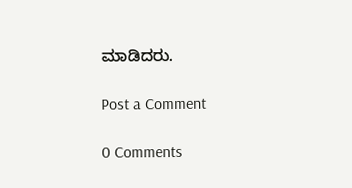ಮಾಡಿದರು.

Post a Comment

0 Comments